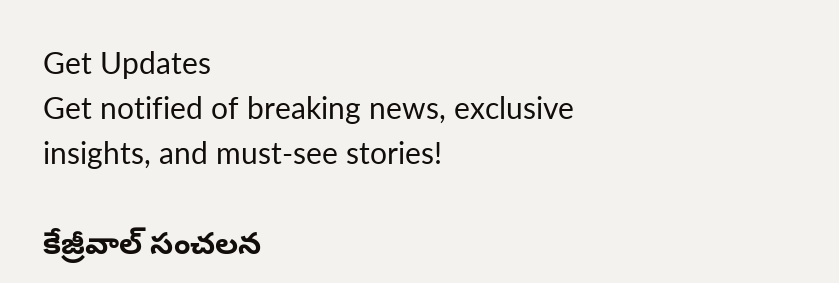Get Updates
Get notified of breaking news, exclusive insights, and must-see stories!

కేజ్రీవాల్ సంచలన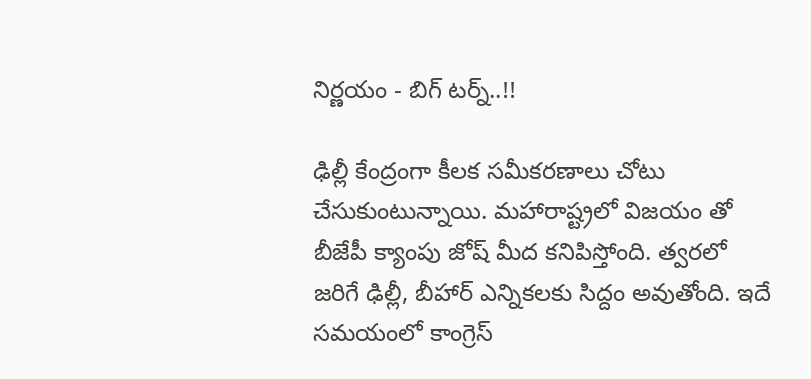నిర్ణయం - బిగ్ టర్న్..!!

ఢిల్లీ కేంద్రంగా కీలక సమీకరణాలు చోటు చేసుకుంటున్నాయి. మహారాష్ట్రలో విజయం తో బీజేపీ క్యాంపు జోష్ మీద కనిపిస్తోంది. త్వరలో జరిగే ఢిల్లీ, బీహార్ ఎన్నికలకు సిద్దం అవుతోంది. ఇదే సమయంలో కాంగ్రెస్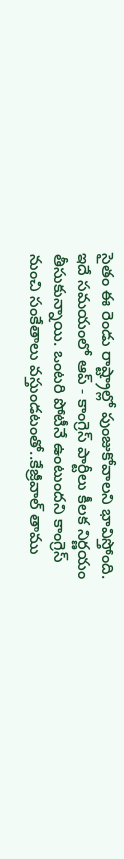సైతం ఈ రెండు రాష్ట్రాల్లో పుంజుకోవాలని భావిస్తోంది. ఇదే సమయంలో ఆప్ - కాంగ్రెస్ పార్టీలు కీలక నిర్ణయం తీసుకున్నాయి. ఒంటరి పోటీనే ఉంటుందని కాంగ్రెస్ నుంచి సంకేతాలు వస్తుండటంతో..కేజ్రీవాల్ తాము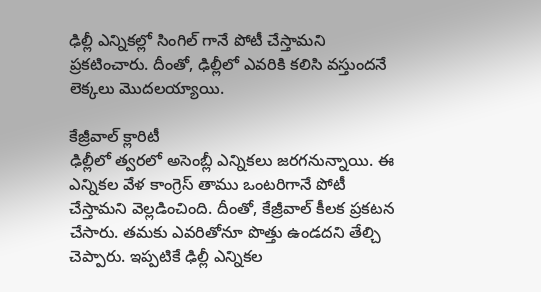ఢిల్లీ ఎన్నికల్లో సింగిల్ గానే పోటీ చేస్తామని ప్రకటించారు. దీంతో, ఢిల్లీలో ఎవరికి కలిసి వస్తుందనే లెక్కలు మొదలయ్యాయి.

కేజ్రీవాల్ క్లారిటీ
ఢిల్లీలో త్వరలో అసెంబ్లీ ఎన్నికలు జరగనున్నాయి. ఈ ఎన్నికల వేళ కాంగ్రెస్ తాము ఒంటరిగానే పోటీ చేస్తామని వెల్లడించింది. దీంతో, కేజ్రీవాల్ కీలక ప్రకటన చేసారు. తమకు ఎవరితోనూ పొత్తు ఉండదని తేల్చి చెప్పారు. ఇప్పటికే ఢిల్లీ ఎన్నికల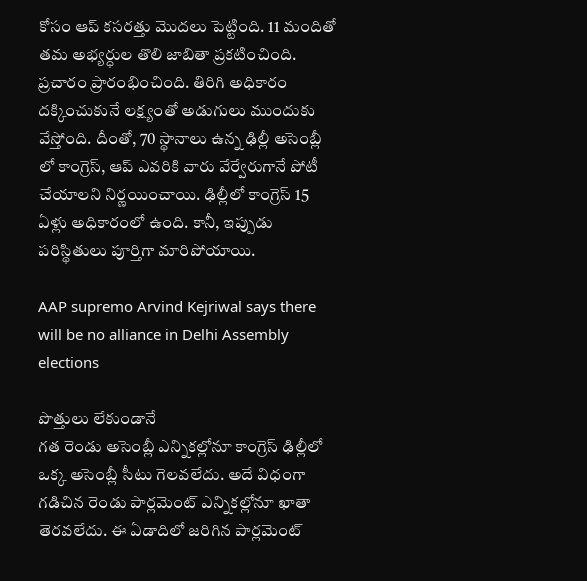కోసం ఆప్ కసరత్తు మొదలు పెట్టింది. 11 మందితో తమ అభ్యర్ధుల తొలి జాబితా ప్రకటించింది. ప్రచారం ప్రారంభించింది. తిరిగి అధికారం దక్కించుకునే లక్ష్యంతో అడుగులు ముందుకు వేస్తోంది. దీంతో, 70 స్థానాలు ఉన్న ఢిల్లీ అసెంబ్లీ లో కాంగ్రెస్, ఆప్ ఎవరికి వారు వేర్వేరుగానే పోటీ చేయాలని నిర్ణయించాయి. ఢిల్లీలో కాంగ్రెస్ 15 ఏళ్లు అధికారంలో ఉంది. కానీ, ఇప్పుడు పరిస్థితులు పూర్తిగా మారిపోయాయి.

AAP supremo Arvind Kejriwal says there will be no alliance in Delhi Assembly elections

పొత్తులు లేకుండానే
గత రెండు అసెంబ్లీ ఎన్నికల్లోనూ కాంగ్రెస్ ఢిల్లీలో ఒక్క అసెంబ్లీ సీటు గెలవలేదు. అదే విధంగా గడిచిన రెండు పార్లమెంట్ ఎన్నికల్లోనూ ఖాతా తెరవలేదు. ఈ ఏడాదిలో జరిగిన పార్లమెంట్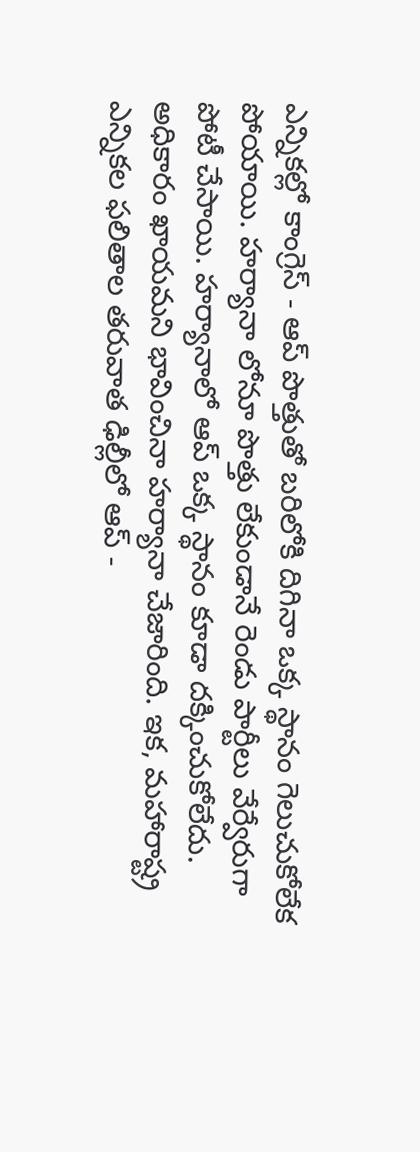ఎన్నికల్లో కాంగ్రెస్ - ఆప్ పొత్తుతో బరిలోకి దిగినా ఒక్క స్థానం గెలుచుకోలేక పోయాయి. హర్యానా లోనూ పొత్తు లేకుండానే రెండు పార్టీలు వేర్వేరుగా పోటీ చేసాయి. హర్యానాలో ఆప్ ఒక్క స్థానం కూడా దక్కించుకోలేదు. అధికారం ఖాయమని భావించినా హర్యానా చేజారింది. ఇక, మహారాష్ట్ర ఎన్నికల ఫలితాల తరువాత ఢిల్లీలో ఆప్ -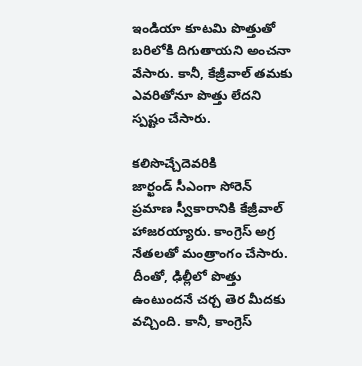ఇండియా కూటమి పొత్తుతో బరిలోకి దిగుతాయని అంచనా వేసారు. కానీ, కేజ్రీవాల్ తమకు ఎవరితోనూ పొత్తు లేదని స్పష్టం చేసారు.

కలిసొచ్చేదెవరికి
జార్ఖండ్ సీఎంగా సోరెన్ ప్రమాణ స్వీకారానికి కేజ్రీవాల్ హాజరయ్యారు. కాంగ్రెస్ అగ్ర నేతలతో మంత్రాంగం చేసారు. దీంతో, ఢిల్లీలో పొత్తు ఉంటుందనే చర్చ తెర మీదకు వచ్చింది. కానీ, కాంగ్రెస్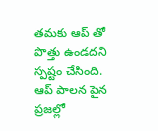తమకు ఆప్ తో పొత్తు ఉండదని స్పష్టం చేసింది. ఆప్ పాలన పైన ప్రజల్లో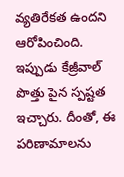వ్యతిరేకత ఉందని ఆరోపించింది. ఇప్పుడు కేజ్రీవాల్ పొత్తు పైన స్పష్టత ఇచ్చారు. దీంతో, ఈ పరిణామాలను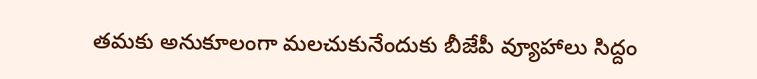తమకు అనుకూలంగా మలచుకునేందుకు బీజేపీ వ్యూహాలు సిద్దం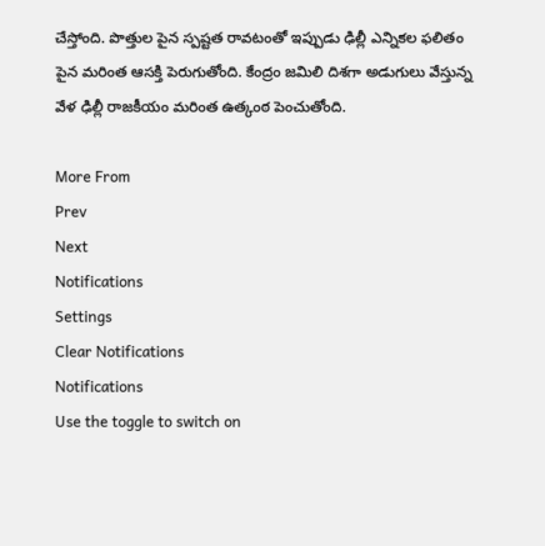చేస్తోంది. పొత్తుల పైన స్పష్టత రావటంతో ఇప్పుడు ఢిల్లీ ఎన్నికల ఫలితం పైన మరింత ఆసక్తి పెరుగుతోంది. కేంద్రం జమిలి దిశగా అడుగులు వేస్తున్న వేళ ఢిల్లీ రాజకీయం మరింత ఉత్కంఠ పెంచుతోంది.

More From
Prev
Next
Notifications
Settings
Clear Notifications
Notifications
Use the toggle to switch on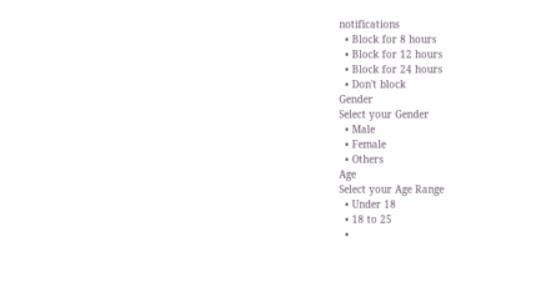notifications
  • Block for 8 hours
  • Block for 12 hours
  • Block for 24 hours
  • Don't block
Gender
Select your Gender
  • Male
  • Female
  • Others
Age
Select your Age Range
  • Under 18
  • 18 to 25
  •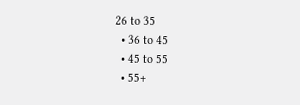26 to 35
  • 36 to 45
  • 45 to 55
  • 55+